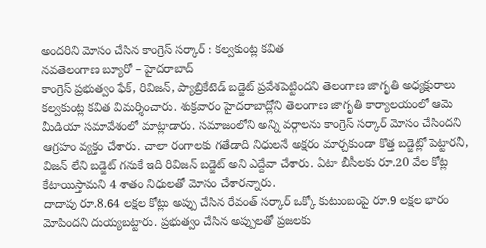అందరిని మోసం చేసిన కాంగ్రెస్ సర్కార్ : కల్వకుంట్ల కవిత
నవతెలంగాణ బ్యూరో – హైదరాబాద్
కాంగ్రెస్ ప్రభుత్వం ఫేక్, రివిజన్, ప్యాబ్రికేటెడ్ బడ్జెట్ ప్రవేశపెట్టిందని తెలంగాణ జాగృతి అధ్యక్షురాలు కల్వకుంట్ల కవిత విమర్శించారు. శుక్రవారం హైదరాబాద్లోని తెలంగాణ జాగృతి కార్యాలయంలో ఆమె మీడియా సమావేశంలో మాట్లాడారు. సమాజంలోని అన్ని వర్గాలను కాంగ్రెస్ సర్కార్ మోసం చేసిందని ఆగ్రహం వ్యక్తం చేశారు. చాలా రంగాలకు గతేడాది నిధులనే అక్షరం మార్చకుండా కొత్త బడ్జెట్లో పెట్టారనీ, విజన్ లేని బడ్జెట్ గనుకే ఇది రివిజన్ బడ్జెట్ అని ఎద్దేవా చేశారు. ఏటా బీసీలకు రూ.20 వేల కోట్ల కేటాయిస్తామని 4 శాతం నిధులతో మోసం చేశారన్నారు.
దాదాపు రూ.8.64 లక్షల కోట్లు అప్పు చేసిన రేవంత్ సర్కార్ ఒక్కో కుటుంబంపై రూ.9 లక్షల భారం మోపిందని దుయ్యబట్టారు. ప్రభుత్వం చేసిన అప్పులతో ప్రజలకు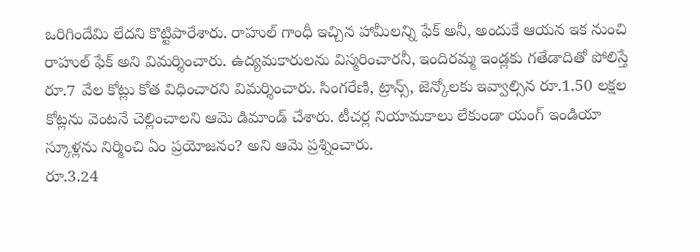ఒరిగిందేమి లేదని కొట్టిపారేశారు. రాహుల్ గాంధీ ఇచ్చిన హామీలన్ని ఫేక్ అనీ, అందుకే ఆయన ఇక నుంచి రాహుల్ ఫేక్ అని విమర్శించారు. ఉద్యమకారులను విస్మరించారనీ, ఇందిరమ్మ ఇండ్లకు గతేడాదితో పోలిస్తే రూ.7 వేల కోట్లు కోత విధించారని విమర్శించారు. సింగరేణి, ట్రాన్స్, జెన్కోలకు ఇవ్వాల్సిన రూ.1.50 లక్షల కోట్లను వెంటనే చెల్లించాలని ఆమె డిమాండ్ చేశారు. టీచర్ల నియామకాలు లేకుండా యంగ్ ఇండియా స్కూళ్లను నిర్మించి ఏం ప్రయోజనం? అని ఆమె ప్రశ్నించారు.
రూ.3.24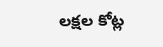లక్షల కోట్ల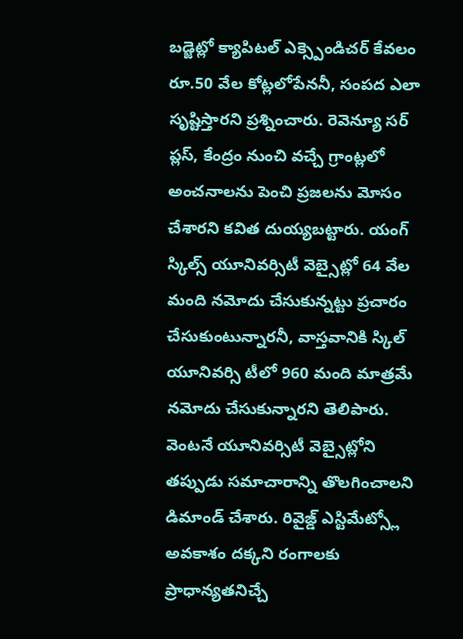బడ్జెట్లో క్యాపిటల్ ఎక్స్పెండిచర్ కేవలం రూ.50 వేల కోట్లలోపేననీ, సంపద ఎలా సృష్టిస్తారని ప్రశ్నించారు. రెవెన్యూ సర్ ప్లస్, కేంద్రం నుంచి వచ్చే గ్రాంట్లలో అంచనాలను పెంచి ప్రజలను మోసం చేశారని కవిత దుయ్యబట్టారు. యంగ్ స్కిల్స్ యూనివర్సిటీ వెబ్సైట్లో 64 వేల మంది నమోదు చేసుకున్నట్టు ప్రచారం చేసుకుంటున్నారనీ, వాస్తవానికి స్కిల్ యూనివర్సి టీలో 960 మంది మాత్రమే నమోదు చేసుకున్నారని తెలిపారు. వెంటనే యూనివర్సిటీ వెబ్సైట్లోని తప్పుడు సమాచారాన్ని తొలగించాలని డిమాండ్ చేశారు. రివైజ్డ్ ఎస్టిమేట్స్లో అవకాశం దక్కని రంగాలకు ప్రాధాన్యతనిచ్చే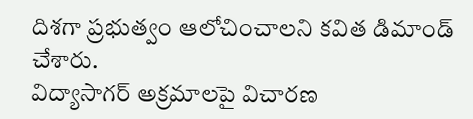దిశగా ప్రభుత్వం ఆలోచించాలని కవిత డిమాండ్ చేశారు.
విద్యాసాగర్ అక్రమాలపై విచారణ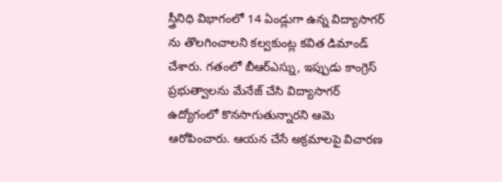స్త్రీనిధి విభాగంలో 14 ఏండ్లుగా ఉన్న విద్యాసాగర్ ను తొలగించాలని కల్వకుంట్ల కవిత డిమాండ్ చేశారు. గతంలో బీఆర్ఎస్ను, ఇప్పుడు కాంగ్రెస్ ప్రభుత్వాలను మేనేజ్ చేసి విద్యాసాగర్ ఉద్యోగంలో కొనసాగుతున్నారని ఆమె ఆరోపించారు. ఆయన చేసే అక్రమాలపై విచారణ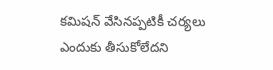కమిషన్ వేసినప్పటికీ చర్యలు ఎందుకు తీసుకోలేదని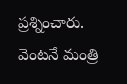ప్రశ్నించారు. వెంటనే మంత్రి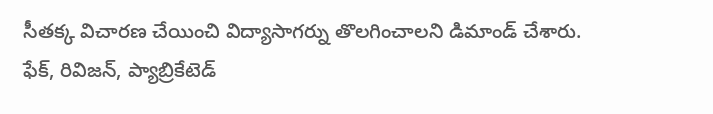సీతక్క విచారణ చేయించి విద్యాసాగర్ను తొలగించాలని డిమాండ్ చేశారు.
ఫేక్, రివిజన్, ప్యాబ్రికేటెడ్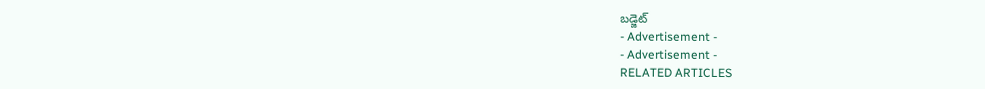బడ్జెట్
- Advertisement -
- Advertisement -
RELATED ARTICLES